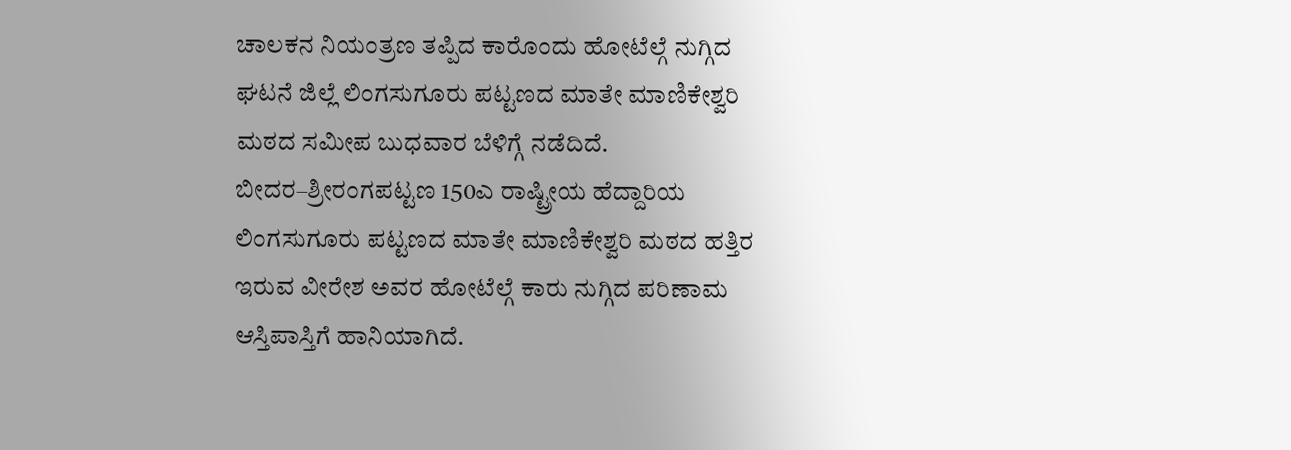ಚಾಲಕನ ನಿಯಂತ್ರಣ ತಪ್ಪಿದ ಕಾರೊಂದು ಹೋಟೆಲ್ಗೆ ನುಗ್ಗಿದ ಘಟನೆ ಜಿಲ್ಲೆ ಲಿಂಗಸುಗೂರು ಪಟ್ಟಣದ ಮಾತೇ ಮಾಣಿಕೇಶ್ವರಿ ಮಠದ ಸಮೀಪ ಬುಧವಾರ ಬೆಳಿಗ್ಗೆ ನಡೆದಿದೆ.
ಬೀದರ–ಶ್ರೀರಂಗಪಟ್ಟಣ 150ಎ ರಾಷ್ಟ್ರೀಯ ಹೆದ್ದಾರಿಯ ಲಿಂಗಸುಗೂರು ಪಟ್ಟಣದ ಮಾತೇ ಮಾಣಿಕೇಶ್ವರಿ ಮಠದ ಹತ್ತಿರ ಇರುವ ವೀರೇಶ ಅವರ ಹೋಟೆಲ್ಗೆ ಕಾರು ನುಗ್ಗಿದ ಪರಿಣಾಮ ಆಸ್ತಿಪಾಸ್ತಿಗೆ ಹಾನಿಯಾಗಿದೆ.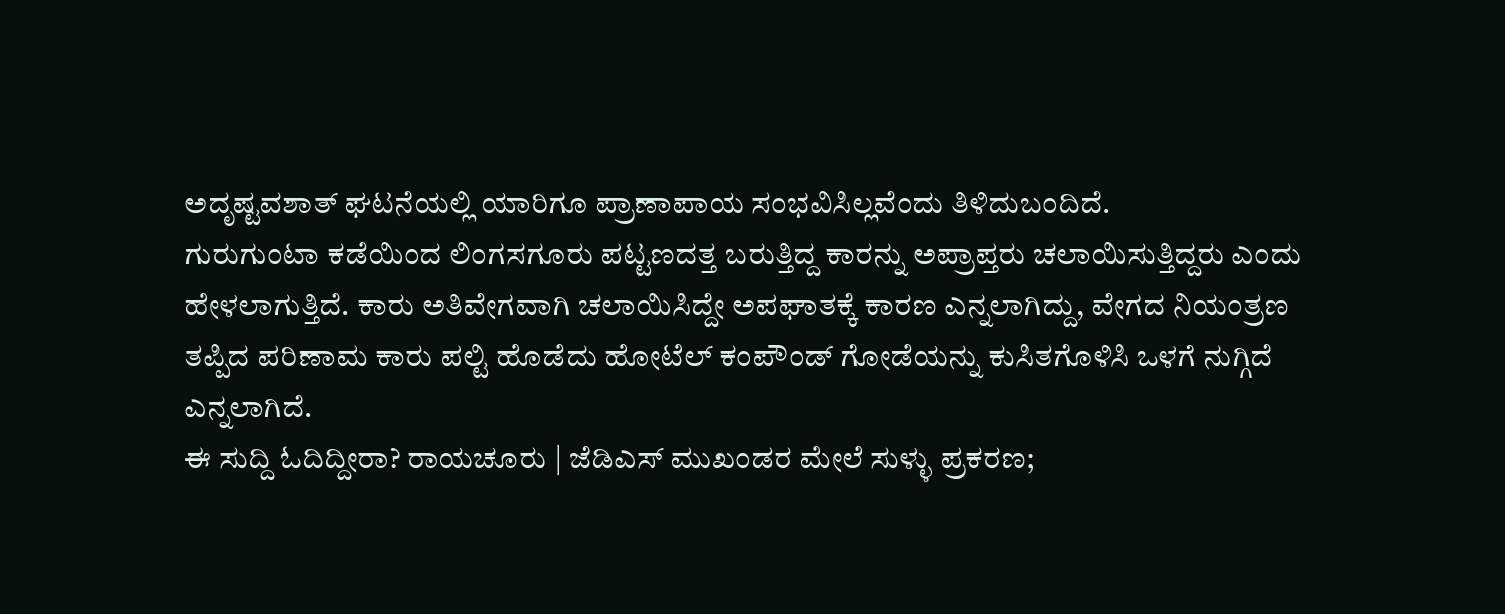ಅದೃಷ್ಟವಶಾತ್ ಘಟನೆಯಲ್ಲಿ ಯಾರಿಗೂ ಪ್ರಾಣಾಪಾಯ ಸಂಭವಿಸಿಲ್ಲವೆಂದು ತಿಳಿದುಬಂದಿದೆ.
ಗುರುಗುಂಟಾ ಕಡೆಯಿಂದ ಲಿಂಗಸಗೂರು ಪಟ್ಟಣದತ್ತ ಬರುತ್ತಿದ್ದ ಕಾರನ್ನು ಅಪ್ರಾಪ್ತರು ಚಲಾಯಿಸುತ್ತಿದ್ದರು ಎಂದು ಹೇಳಲಾಗುತ್ತಿದೆ. ಕಾರು ಅತಿವೇಗವಾಗಿ ಚಲಾಯಿಸಿದ್ದೇ ಅಪಘಾತಕ್ಕೆ ಕಾರಣ ಎನ್ನಲಾಗಿದ್ದು, ವೇಗದ ನಿಯಂತ್ರಣ ತಪ್ಪಿದ ಪರಿಣಾಮ ಕಾರು ಪಲ್ಟಿ ಹೊಡೆದು ಹೋಟೆಲ್ ಕಂಪೌಂಡ್ ಗೋಡೆಯನ್ನು ಕುಸಿತಗೊಳಿಸಿ ಒಳಗೆ ನುಗ್ಗಿದೆ ಎನ್ನಲಾಗಿದೆ.
ಈ ಸುದ್ದಿ ಓದಿದ್ದೀರಾ? ರಾಯಚೂರು | ಜೆಡಿಎಸ್ ಮುಖಂಡರ ಮೇಲೆ ಸುಳ್ಳು ಪ್ರಕರಣ;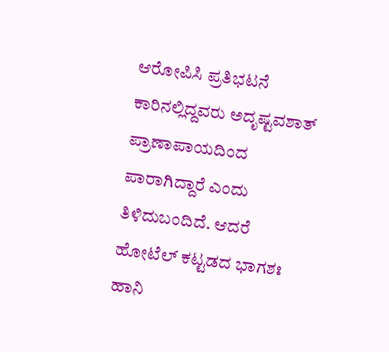ಆರೋಪಿಸಿ ಪ್ರತಿಭಟನೆ
ಕಾರಿನಲ್ಲಿದ್ದವರು ಅದೃಷ್ಟವಶಾತ್ ಪ್ರಾಣಾಪಾಯದಿಂದ ಪಾರಾಗಿದ್ದಾರೆ ಎಂದು ತಿಳಿದುಬಂದಿದೆ. ಆದರೆ ಹೋಟೆಲ್ ಕಟ್ಟಡದ ಭಾಗಶಃ ಹಾನಿ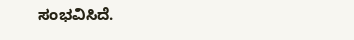ಸಂಭವಿಸಿದೆ.